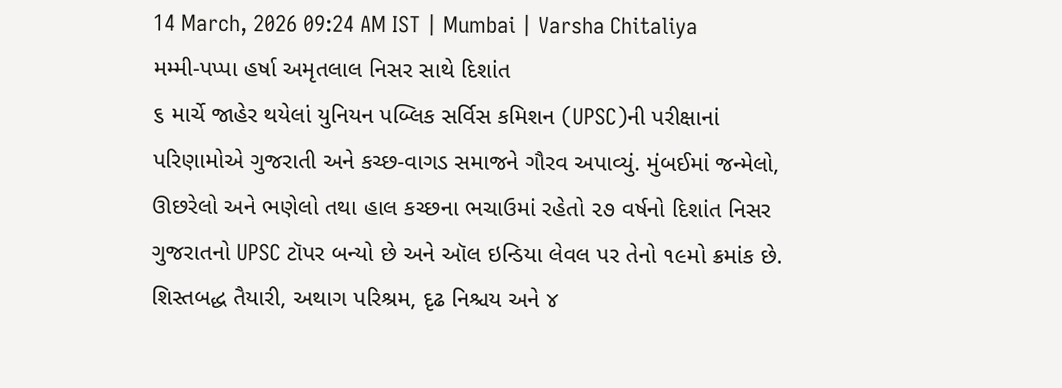14 March, 2026 09:24 AM IST | Mumbai | Varsha Chitaliya
મમ્મી-પપ્પા હર્ષા અમૃતલાલ નિસર સાથે દિશાંત
૬ માર્ચે જાહેર થયેલાં યુનિયન પબ્લિક સર્વિસ કમિશન (UPSC)ની પરીક્ષાનાં પરિણામોએ ગુજરાતી અને કચ્છ-વાગડ સમાજને ગૌરવ અપાવ્યું. મુંબઈમાં જન્મેલો, ઊછરેલો અને ભણેલો તથા હાલ કચ્છના ભચાઉમાં રહેતો ૨૭ વર્ષનો દિશાંત નિસર ગુજરાતનો UPSC ટૉપર બન્યો છે અને ઑલ ઇન્ડિયા લેવલ પર તેનો ૧૯મો ક્રમાંક છે. શિસ્તબદ્ધ તૈયારી, અથાગ પરિશ્રમ, દૃઢ નિશ્ચય અને ૪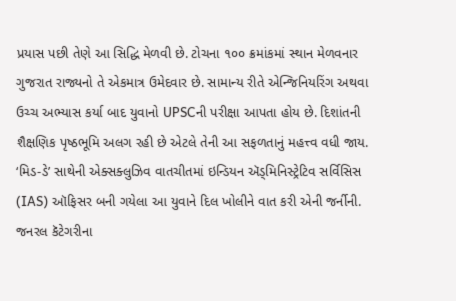પ્રયાસ પછી તેણે આ સિદ્ધિ મેળવી છે. ટોચના ૧૦૦ ક્રમાંકમાં સ્થાન મેળવનાર ગુજરાત રાજ્યનો તે એકમાત્ર ઉમેદવાર છે. સામાન્ય રીતે એન્જિનિયરિંગ અથવા ઉચ્ચ અભ્યાસ કર્યા બાદ યુવાનો UPSCની પરીક્ષા આપતા હોય છે. દિશાંતની શૈક્ષણિક પૃષ્ઠભૂમિ અલગ રહી છે એટલે તેની આ સફળતાનું મહત્ત્વ વધી જાય. ‘મિડ-ડે’ સાથેની એક્સક્લુઝિવ વાતચીતમાં ઇન્ડિયન ઍડ્મિનિસ્ટ્રેટિવ સર્વિસિસ (IAS) ઑફિસર બની ગયેલા આ યુવાને દિલ ખોલીને વાત કરી એની જર્નીની.
જનરલ કૅટેગરીના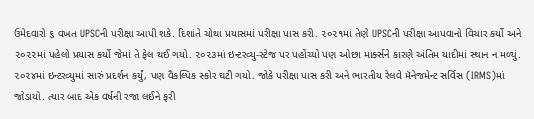ઉમેદવારો ૬ વખત UPSCની પરીક્ષા આપી શકે. દિશાંતે ચોથા પ્રયાસમાં પરીક્ષા પાસ કરી. ૨૦૨૧માં તેણે UPSCની પરીક્ષા આપવાનો વિચાર કર્યો અને ૨૦૨૨માં પહેલો પ્રયાસ કર્યો જેમાં તે ફેલ થઈ ગયો. ૨૦૨૩માં ઇન્ટરવ્યુ-સ્ટેજ પર પહોંચ્યો પણ ઓછા માર્ક્સને કારણે અંતિમ યાદીમાં સ્થાન ન મળ્યું. ૨૦૨૪માં ઇન્ટરવ્યુમાં સારું પ્રદર્શન કર્યું, પણ વૈકલ્પિક સ્કોર ઘટી ગયો. જોકે પરીક્ષા પાસ કરી અને ભારતીય રેલવે મૅનેજમેન્ટ સર્વિસ (IRMS)માં જોડાયો. ત્યાર બાદ એક વર્ષની રજા લઈને ફરી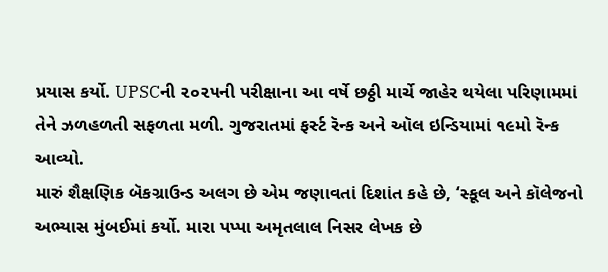પ્રયાસ કર્યો. UPSCની ૨૦૨૫ની પરીક્ષાના આ વર્ષે છઠ્ઠી માર્ચે જાહેર થયેલા પરિણામમાં તેને ઝળહળતી સફળતા મળી. ગુજરાતમાં ફર્સ્ટ રૅન્ક અને ઑલ ઇન્ડિયામાં ૧૯મો રૅન્ક આવ્યો.
મારું શૈક્ષણિક બૅકગ્રાઉન્ડ અલગ છે એમ જણાવતાં દિશાંત કહે છે, ‘સ્કૂલ અને કૉલેજનો અભ્યાસ મુંબઈમાં કર્યો. મારા પપ્પા અમૃતલાલ નિસર લેખક છે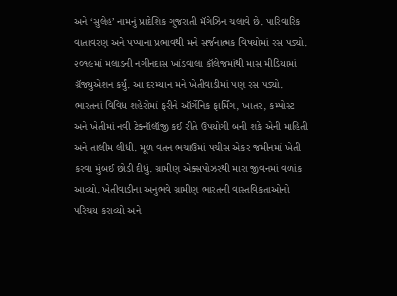અને ‘સુલેહ’ નામનું પ્રાદેશિક ગુજરાતી મૅગેઝિન ચલાવે છે. પારિવારિક વાતાવરણ અને પપ્પાના પ્રભાવથી મને સર્જનાત્મક વિષયોમાં રસ પડ્યો. ૨૦૧૯માં મલાડની નગીનદાસ ખાંડવાલા કૉલેજમાંથી માસ મીડિયામાં ગ્રૅજ્યુએશન કર્યું. આ દરમ્યાન મને ખેતીવાડીમાં પણ રસ પડ્યો. ભારતનાં વિવિધ શહેરોમાં ફરીને ઑર્ગેનિક ફાર્મિંગ, ખાતર, કમ્પોસ્ટ અને ખેતીમાં નવી ટેક્નૉલૉજી કઈ રીતે ઉપયોગી બની શકે એની માહિતી અને તાલીમ લીધી. મૂળ વતન ભચાઉમાં પચીસ એકર જમીનમાં ખેતી કરવા મુંબઈ છોડી દીધું. ગ્રામીણ એક્સપોઝરથી મારા જીવનમાં વળાંક આવ્યો. ખેતીવાડીના અનુભવે ગ્રામીણ ભારતની વાસ્તવિકતાઓનો પરિચય કરાવ્યો અને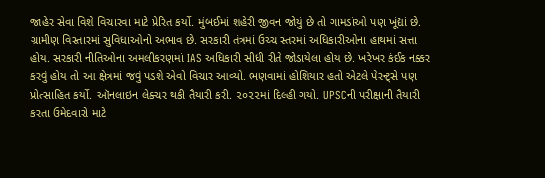જાહેર સેવા વિશે વિચારવા માટે પ્રેરિત કર્યો. મુંબઈમાં શહેરી જીવન જોયું છે તો ગામડાંઓ પણ ખૂંદ્યાં છે. ગ્રામીણ વિસ્તારમાં સુવિધાઓનો અભાવ છે. સરકારી તંત્રમાં ઉચ્ચ સ્તરમાં અધિકારીઓના હાથમાં સત્તા હોય. સરકારી નીતિઓના અમલીકરણમાં IAS અધિકારી સીધી રીતે જોડાયેલા હોય છે. ખરેખર કંઈક નક્કર કરવું હોય તો આ ક્ષેત્રમાં જવું પડશે એવો વિચાર આવ્યો. ભણવામાં હોશિયાર હતો એટલે પેરન્ટ્સે પણ પ્રોત્સાહિત કર્યો. ઑનલાઇન લેક્ચર થકી તૈયારી કરી. ૨૦૨૨માં દિલ્હી ગયો. UPSCની પરીક્ષાની તૈયારી કરતા ઉમેદવારો માટે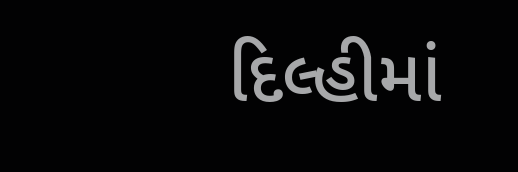દિલ્હીમાં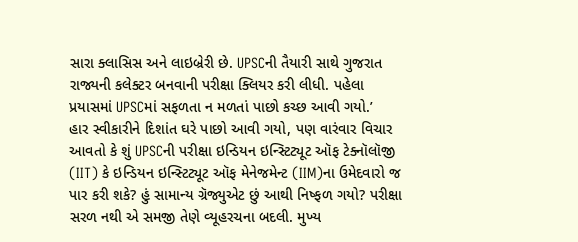સારા ક્લાસિસ અને લાઇબ્રેરી છે. UPSCની તૈયારી સાથે ગુજરાત રાજ્યની કલેક્ટર બનવાની પરીક્ષા ક્લિયર કરી લીધી. પહેલા પ્રયાસમાં UPSCમાં સફળતા ન મળતાં પાછો કચ્છ આવી ગયો.’
હાર સ્વીકારીને દિશાંત ઘરે પાછો આવી ગયો, પણ વારંવાર વિચાર આવતો કે શું UPSCની પરીક્ષા ઇન્ડિયન ઇન્સ્ટિટ્યૂટ ઑફ ટેક્નૉલૉજી (IIT) કે ઇન્ડિયન ઇન્સ્ટિટ્યૂટ ઑફ મેનેજમેન્ટ (IIM)ના ઉમેદવારો જ પાર કરી શકે? હું સામાન્ય ગ્રૅજ્યુએટ છું આથી નિષ્ફળ ગયો? પરીક્ષા સરળ નથી એ સમજી તેણે વ્યૂહરચના બદલી. મુખ્ય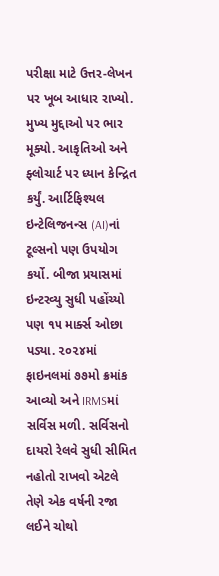પરીક્ષા માટે ઉત્તર-લેખન પર ખૂબ આધાર રાખ્યો. મુખ્ય મુદ્દાઓ પર ભાર મૂક્યો. આકૃતિઓ અને ફ્લોચાર્ટ પર ધ્યાન કેન્દ્રિત કર્યું. આર્ટિફિશ્યલ ઇન્ટેલિજનન્સ (AI)નાં ટૂલ્સનો પણ ઉપયોગ કર્યો. બીજા પ્રયાસમાં ઇન્ટરવ્યુ સુધી પહોંચ્યો પણ ૧૫ માર્ક્સ ઓછા પડ્યા. ૨૦૨૪માં ફાઇનલમાં ૭૭મો ક્રમાંક આવ્યો અને IRMSમાં સર્વિસ મળી. સર્વિસનો દાયરો રેલવે સુધી સીમિત નહોતો રાખવો એટલે તેણે એક વર્ષની રજા લઈને ચોથો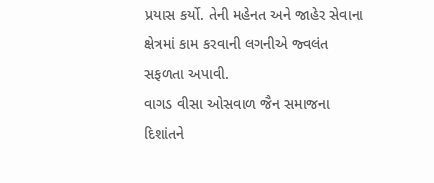પ્રયાસ કર્યો. તેની મહેનત અને જાહેર સેવાના ક્ષેત્રમાં કામ કરવાની લગનીએ જ્વલંત સફળતા અપાવી.
વાગડ વીસા ઓસવાળ જૈન સમાજના દિશાંતને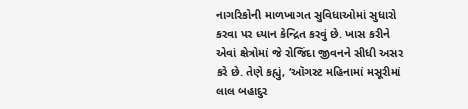નાગરિકોની માળખાગત સુવિધાઓમાં સુધારો કરવા પર ધ્યાન કેન્દ્રિત કરવું છે. ખાસ કરીને એવાં ક્ષેત્રોમાં જે રોજિંદા જીવનને સીધી અસર કરે છે. તેણે કહ્યું, ‘ઑગસ્ટ મહિનામાં મસૂરીમાં લાલ બહાદુર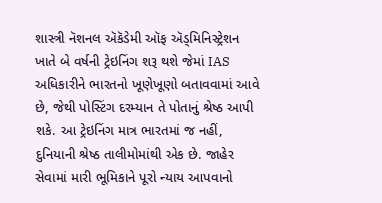શાસ્ત્રી નૅશનલ ઍકૅડેમી ઑફ ઍડ્મિનિસ્ટ્રેશન ખાતે બે વર્ષની ટ્રેઇનિંગ શરૂ થશે જેમાં IAS અધિકારીને ભારતનો ખૂણેખૂણો બતાવવામાં આવે છે, જેથી પોસ્ટિંગ દરમ્યાન તે પોતાનું શ્રેષ્ઠ આપી શકે. આ ટ્રેઇનિંગ માત્ર ભારતમાં જ નહીં, દુનિયાની શ્રેષ્ઠ તાલીમોમાંથી એક છે. જાહેર સેવામાં મારી ભૂમિકાને પૂરો ન્યાય આપવાનો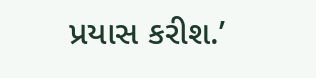પ્રયાસ કરીશ.’